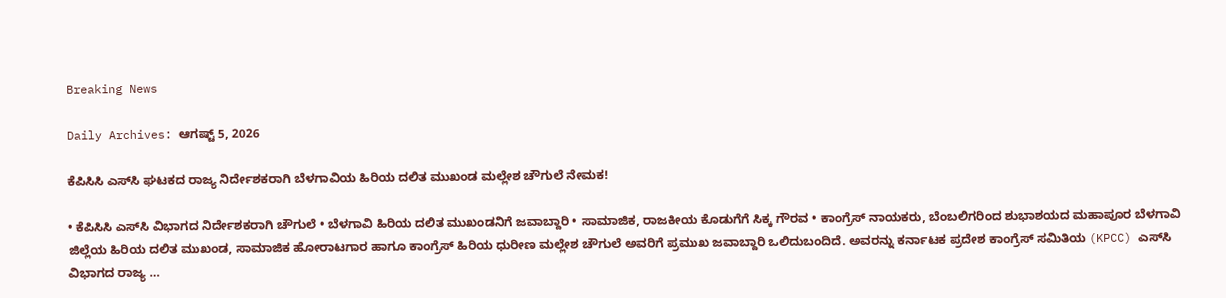Breaking News

Daily Archives: ಆಗಷ್ಟ್ 5, 2026

ಕೆಪಿಸಿಸಿ ಎಸ್‌ಸಿ ಘಟಕದ ರಾಜ್ಯ ನಿರ್ದೇಶಕರಾಗಿ ಬೆಳಗಾವಿಯ ಹಿರಿಯ ದಲಿತ ಮುಖಂಡ ಮಲ್ಲೇಶ ಚೌಗುಲೆ ನೇಮಕ!

• ಕೆಪಿಸಿಸಿ ಎಸ್‌ಸಿ ವಿಭಾಗದ ನಿರ್ದೇಶಕರಾಗಿ ಚೌಗುಲೆ • ಬೆಳಗಾವಿ ಹಿರಿಯ ದಲಿತ ಮುಖಂಡನಿಗೆ ಜವಾಬ್ದಾರಿ • ಸಾಮಾಜಿಕ, ರಾಜಕೀಯ ಕೊಡುಗೆಗೆ ಸಿಕ್ಕ ಗೌರವ • ಕಾಂಗ್ರೆಸ್ ನಾಯಕರು, ಬೆಂಬಲಿಗರಿಂದ ಶುಭಾಶಯದ ಮಹಾಪೂರ ಬೆಳಗಾವಿ ಜಿಲ್ಲೆಯ ಹಿರಿಯ ದಲಿತ ಮುಖಂಡ, ಸಾಮಾಜಿಕ ಹೋರಾಟಗಾರ ಹಾಗೂ ಕಾಂಗ್ರೆಸ್ ಹಿರಿಯ ಧುರೀಣ ಮಲ್ಲೇಶ ಚೌಗುಲೆ ಅವರಿಗೆ ಪ್ರಮುಖ ಜವಾಬ್ದಾರಿ ಒಲಿದುಬಂದಿದೆ. ಅವರನ್ನು ಕರ್ನಾಟಕ ಪ್ರದೇಶ ಕಾಂಗ್ರೆಸ್ ಸಮಿತಿಯ (KPCC) ಎಸ್‌ಸಿ ವಿಭಾಗದ ರಾಜ್ಯ …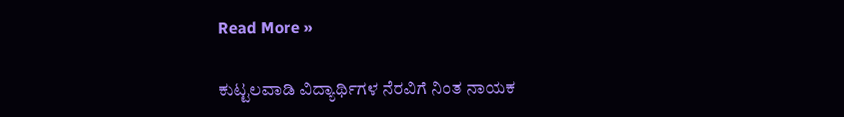Read More »

ಕುಟ್ಟಲವಾಡಿ ವಿದ್ಯಾರ್ಥಿಗಳ ನೆರವಿಗೆ ನಿಂತ ನಾಯಕ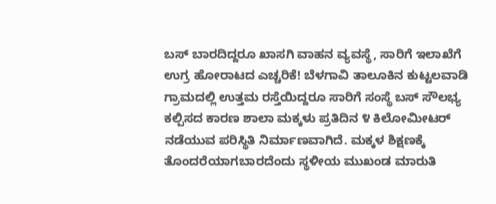ಬಸ್ ಬಾರದಿದ್ದರೂ ಖಾಸಗಿ ವಾಹನ ವ್ಯವಸ್ಥೆ, ಸಾರಿಗೆ ಇಲಾಖೆಗೆ ಉಗ್ರ ಹೋರಾಟದ ಎಚ್ಚರಿಕೆ! ಬೆಳಗಾವಿ ತಾಲೂಕಿನ ಕುಟ್ಟಲವಾಡಿ ಗ್ರಾಮದಲ್ಲಿ ಉತ್ತಮ ರಸ್ತೆಯಿದ್ದರೂ ಸಾರಿಗೆ ಸಂಸ್ಥೆ ಬಸ್ ಸೌಲಭ್ಯ ಕಲ್ಪಿಸದ ಕಾರಣ ಶಾಲಾ ಮಕ್ಕಳು ಪ್ರತಿದಿನ ೪ ಕಿಲೋಮೀಟರ್ ನಡೆಯುವ ಪರಿಸ್ಥಿತಿ ನಿರ್ಮಾಣವಾಗಿದೆ. ಮಕ್ಕಳ ಶಿಕ್ಷಣಕ್ಕೆ ತೊಂದರೆಯಾಗಬಾರದೆಂದು ಸ್ಥಳೀಯ ಮುಖಂಡ ಮಾರುತಿ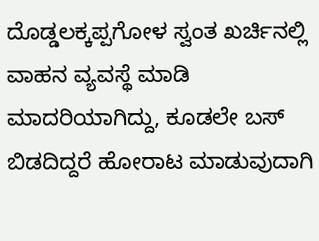ದೊಡ್ಡಲಕ್ಕಪ್ಪಗೋಳ ಸ್ವಂತ ಖರ್ಚಿನಲ್ಲಿ ವಾಹನ ವ್ಯವಸ್ಥೆ ಮಾಡಿ ಮಾದರಿಯಾಗಿದ್ದು, ಕೂಡಲೇ ಬಸ್ ಬಿಡದಿದ್ದರೆ ಹೋರಾಟ ಮಾಡುವುದಾಗಿ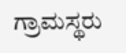ಗ್ರಾಮಸ್ಥರು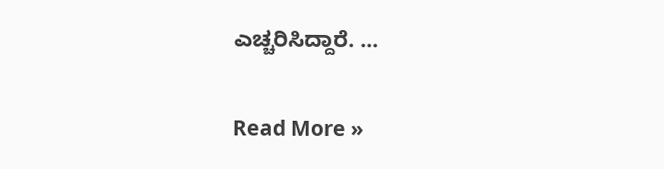ಎಚ್ಚರಿಸಿದ್ದಾರೆ. …

Read More »